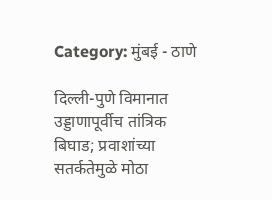Category: मुंबई - ठाणे

दिल्ली-पुणे विमानात उड्डाणापूर्वीच तांत्रिक बिघाड; प्रवाशांच्या सतर्कतेमुळे मोठा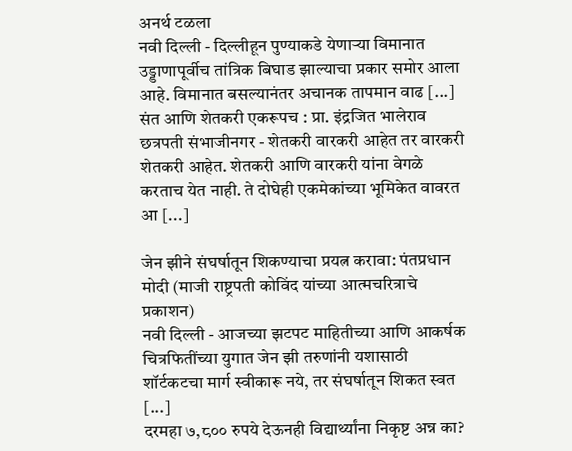अनर्थ टळला
नवी दिल्ली - दिल्लीहून पुण्याकडे येणाऱ्या विमानात उड्डाणापूर्वीच तांत्रिक बिघाड झाल्याचा प्रकार समोर आला आहे. विमानात बसल्यानंतर अचानक तापमान वाढ [...]
संत आणि शेतकरी एकरूपच : प्रा. इंद्रजित भालेराव
छत्रपती संभाजीनगर - शेतकरी वारकरी आहेत तर वारकरी शेतकरी आहेत. शेतकरी आणि वारकरी यांना वेगळे करताच येत नाही. ते दोघेही एकमेकांच्या भूमिकेत वावरत आ [...]

जेन झीने संघर्षातून शिकण्याचा प्रयत्न करावा: पंतप्रधान मोदी (माजी राष्ट्रपती कोविंद यांच्या आत्मचरित्राचे प्रकाशन)
नवी दिल्ली - आजच्या झटपट माहितीच्या आणि आकर्षक चित्रफितींच्या युगात जेन झी तरुणांनी यशासाठी शॉर्टकटचा मार्ग स्वीकारू नये, तर संघर्षातून शिकत स्वत [...]
दरमहा ७,८०० रुपये देऊनही विद्यार्थ्यांना निकृष्ट अन्न का?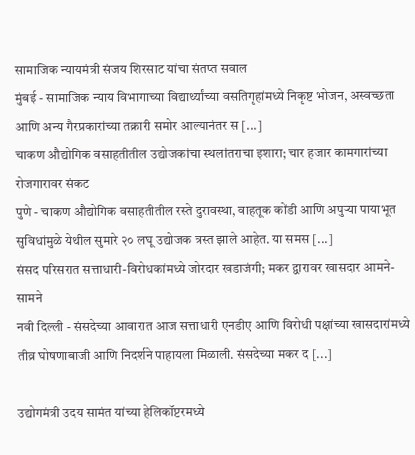सामाजिक न्यायमंत्री संजय शिरसाट यांचा संतप्त सवाल
मुंबई - सामाजिक न्याय विभागाच्या विद्यार्थ्यांच्या वसतिगृहांमध्ये निकृष्ट भोजन, अस्वच्छता आणि अन्य गैरप्रकारांच्या तक्रारी समोर आल्यानंतर स [...]
चाकण औद्योगिक वसाहतीतील उद्योजकांचा स्थलांतराचा इशारा; चार हजार कामगारांच्या रोजगारावर संकट
पुणे - चाकण औद्योगिक वसाहतीतील रस्ते दुरावस्था, वाहतूक कोंडी आणि अपुऱ्या पायाभूत सुविधांमुळे येथील सुमारे २० लघू उद्योजक त्रस्त झाले आहेत. या समस [...]
संसद परिसरात सत्ताधारी-विरोधकांमध्ये जोरदार खडाजंगी; मकर द्वारावर खासदार आमने-सामने
नवी दिल्ली - संसदेच्या आवारात आज सत्ताधारी एनडीए आणि विरोधी पक्षांच्या खासदारांमध्ये तीव्र घोषणाबाजी आणि निदर्शने पाहायला मिळाली. संसदेच्या मकर द [...]

उद्योगमंत्री उदय सामंत यांच्या हेलिकॉप्टरमध्ये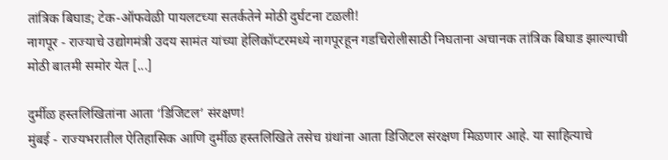तांत्रिक बिघाड; टेक-ऑफवेळी पायलटच्या सतर्कतेने मोठी दुर्घटना टळली!
नागपूर - राज्याचे उद्योगमंत्री उदय सामंत यांच्या हेलिकॉप्टरमध्ये नागपूरहून गडचिरोलीसाठी निघताना अचानक तांत्रिक बिघाड झाल्याची मोठी बातमी समोर येत [...]

दुर्मीळ हस्तलिखितांना आता ‘डिजिटल’ संरक्षण!
मुंबई - राज्यभरातील ऐतिहासिक आणि दुर्मीळ हस्तलिखिते तसेच ग्रंथांना आता डिजिटल संरक्षण मिळणार आहे. या साहित्याचे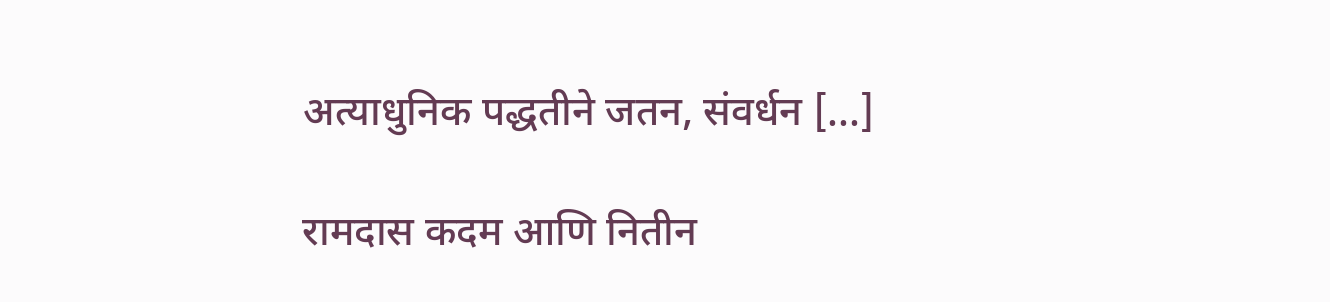अत्याधुनिक पद्धतीने जतन, संवर्धन [...]

रामदास कदम आणि नितीन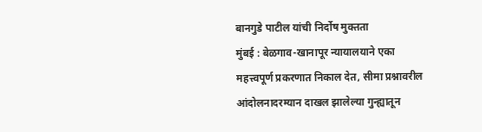बानगुडे पाटील यांची निर्दोष मुक्तता
मुंबई : बेळगाव-खानापूर न्यायालयाने एका महत्त्वपूर्ण प्रकरणात निकाल देत, सीमा प्रश्नावरील आंदोलनादरम्यान दाखल झालेल्या गुन्ह्यातून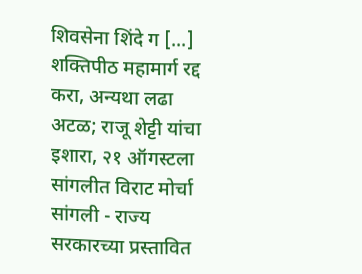शिवसेना शिंदे ग [...]
शक्तिपीठ महामार्ग रद्द करा, अन्यथा लढा अटळ; राजू शेट्टी यांचा इशारा, २१ ऑगस्टला सांगलीत विराट मोर्चा
सांगली - राज्य सरकारच्या प्रस्तावित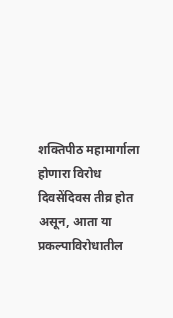शक्तिपीठ महामार्गाला होणारा विरोध दिवसेंदिवस तीव्र होत असून, आता या प्रकल्पाविरोधातील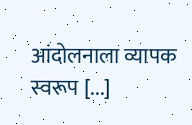आंदोलनाला व्यापक स्वरूप [...]